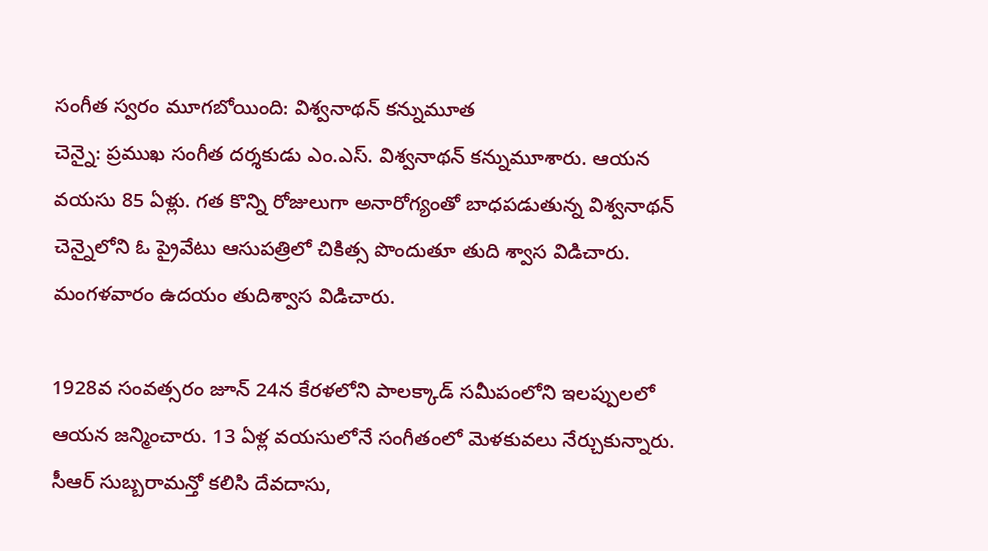సంగీత స్వరం మూగబోయింది: విశ్వనాథన్ కన్నుమూత
చెన్నై: ప్రముఖ సంగీత దర్శకుడు ఎం.ఎస్. విశ్వనాథన్ కన్నుమూశారు. ఆయన వయసు 85 ఏళ్లు. గత కొన్ని రోజులుగా అనారోగ్యంతో బాధపడుతున్న విశ్వనాథన్ చెన్నైలోని ఓ ప్రైవేటు ఆసుపత్రిలో చికిత్స పొందుతూ తుది శ్వాస విడిచారు. మంగళవారం ఉదయం తుదిశ్వాస విడిచారు.

1928వ సంవత్సరం జూన్ 24న కేరళలోని పాలక్కాడ్ సమీపంలోని ఇలప్పులలో ఆయన జన్మించారు. 13 ఏళ్ల వయసులోనే సంగీతంలో మెళకువలు నేర్చుకున్నారు. సీఆర్ సుబ్బరామన్తో కలిసి దేవదాసు,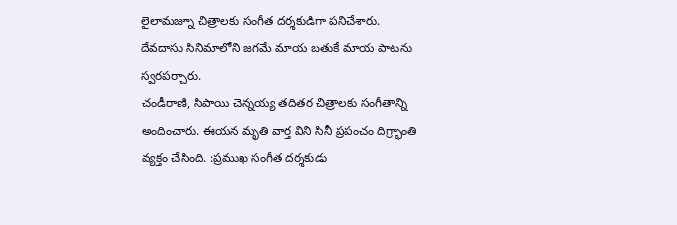లైలామజ్నూ చిత్రాలకు సంగీత దర్శకుడిగా పనిచేశారు. దేవదాసు సినిమాలోని జగమే మాయ బతుకే మాయ పాటను స్వరపర్చారు.
చండీరాణి, సిపాయి చెన్నయ్య తదితర చిత్రాలకు సంగీతాన్ని అందించారు. ఈయన మృతి వార్త విని సినీ ప్రపంచం దిగ్ర్భాంతి వ్యక్తం చేసింది. :ప్రముఖ సంగీత దర్శకుడు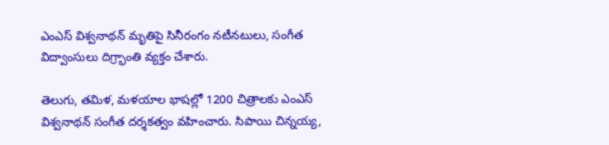ఎంఎస్ విశ్వనాథన్ మృతిపై సినీరంగం నటీనటులు, సంగీత విద్వాంసులు దిగ్ర్భాంతి వ్యక్తం చేశారు.

తెలుగు, తమిళ, మళయాల భాషల్లో 1200 చిత్రాలకు ఎంఎస్ విశ్వనాథన్ సంగీత దర్శకత్వం వహించారు. సిపాయి చిన్నయ్య,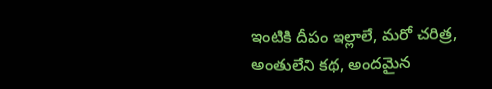ఇంటికి దీపం ఇల్లాలే, మరో చరిత్ర, అంతులేని కథ, అందమైన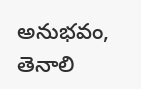అనుభవం, తెనాలి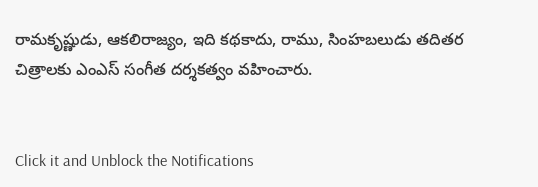రామకృష్ణుడు, ఆకలిరాజ్యం, ఇది కథకాదు, రాము, సింహబలుడు తదితర చిత్రాలకు ఎంఎస్ సంగీత దర్శకత్వం వహించారు.


Click it and Unblock the Notifications